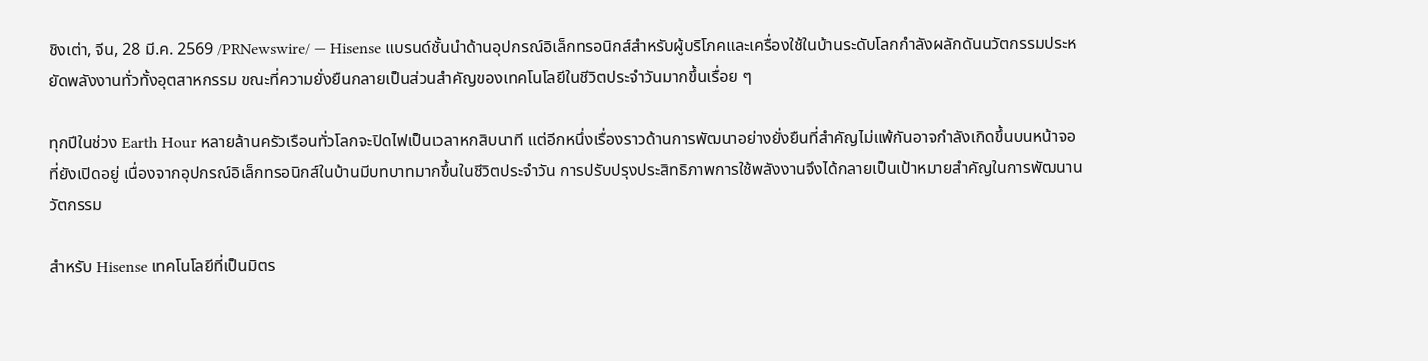ชิงเต่า, จีน, 28 มี.ค. 2569 /PRNewswire/ — Hisense แบรนด์ชั้นนำด้านอุปกรณ์อิเล็กทรอนิกส์สำหรับผู้บริโภคและเครื่องใช้ในบ้านระดับโลกกำลังผลักดันนวัตกรรมประหยัดพลังงานทั่วทั้งอุตสาหกรรม ขณะที่ความยั่งยืนกลายเป็นส่วนสำคัญของเทคโนโลยีในชีวิตประจำวันมากขึ้นเรื่อย ๆ

ทุกปีในช่วง Earth Hour หลายล้านครัวเรือนทั่วโลกจะปิดไฟเป็นเวลาหกสิบนาที แต่อีกหนึ่งเรื่องราวด้านการพัฒนาอย่างยั่งยืนที่สำคัญไม่แพ้กันอาจกำลังเกิดขึ้นบนหน้าจอที่ยังเปิดอยู่ เนื่องจากอุปกรณ์อิเล็กทรอนิกส์ในบ้านมีบทบาทมากขึ้นในชีวิตประจำวัน การปรับปรุงประสิทธิภาพการใช้พลังงานจึงได้กลายเป็นเป้าหมายสำคัญในการพัฒนานวัตกรรม

สำหรับ Hisense เทคโนโลยีที่เป็นมิตร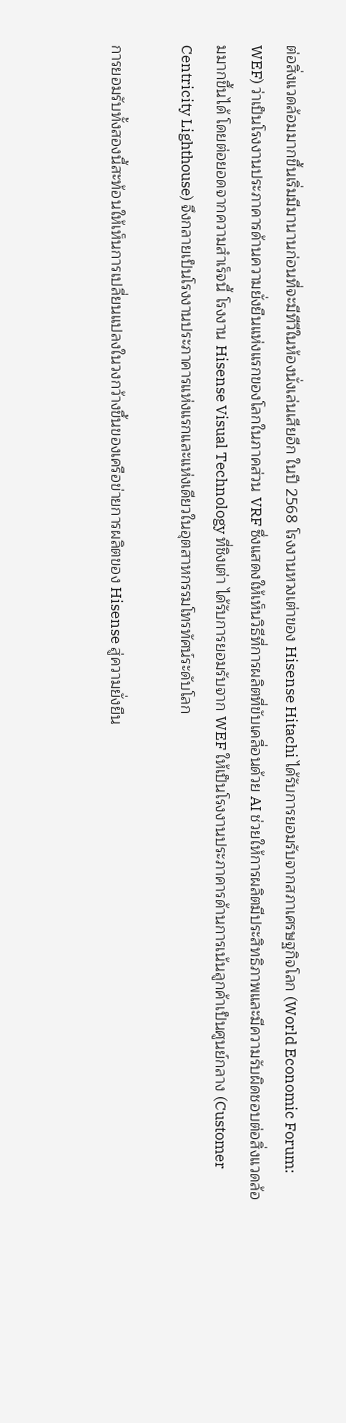ต่อสิ่งแวดล้อมมากขึ้นเริ่มมีมานานก่อนที่จะมีทีวีในห้องนั่งเล่นเสียอีก ในปี 2568 โรงงานหวงเต่าของ Hisense Hitachi ได้รับการยอมรับจากสภาเศรษฐกิจโลก (World Economic Forum: WEF) ว่าเป็นโรงงานประภาคารด้านความยั่งยืนแห่งแรกของโลกในภาคส่วน VRF ซึ่งแสดงให้เห็นวิธีที่การผลิตที่ขับเคลื่อนด้วย AI ช่วยให้การผลิตมีประสิทธิภาพและมีความรับผิดชอบต่อสิ่งแวดล้อมมากขึ้นได้ โดยต่อยอดจากความสำเร็จนี้ โรงงาน Hisense Visual Technology ที่ชิงเต่า ได้รับการยอมรับจาก WEF ให้เป็นโรงงานประภาคารด้านการเน้นลูกค้าเป็นศูนย์กลาง (Customer Centricity Lighthouse) จึงกลายเป็นโรงงานประภาคารแห่งแรกและแห่งเดียวในอุตสาหกรรมโทรทัศน์ระดับโลก

การยอมรับทั้งสองนี้สะท้อนให้เห็นการเปลี่ยนแปลงในวงกว้างขึ้นของเครือข่ายการผลิตของ Hisense สู่ความยั่งยืน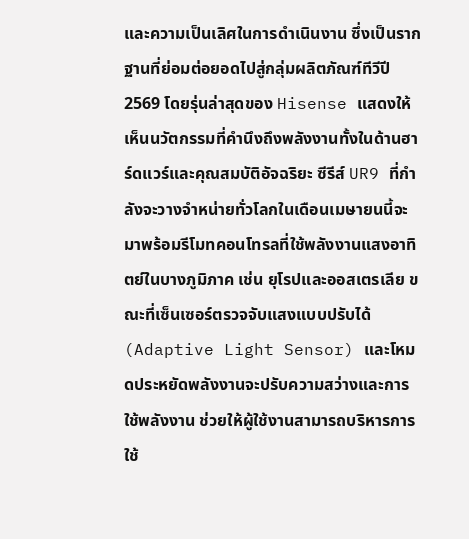และความเป็นเลิศในการดำเนินงาน ซึ่งเป็นรากฐานที่ย่อมต่อยอดไปสู่กลุ่มผลิตภัณฑ์ทีวีปี 2569 โดยรุ่นล่าสุดของ Hisense แสดงให้เห็นนวัตกรรมที่คำนึงถึงพลังงานทั้งในด้านฮาร์ดแวร์และคุณสมบัติอัจฉริยะ ซีรีส์ UR9 ที่กำลังจะวางจำหน่ายทั่วโลกในเดือนเมษายนนี้จะมาพร้อมรีโมทคอนโทรลที่ใช้พลังงานแสงอาทิตย์ในบางภูมิภาค เช่น ยุโรปและออสเตรเลีย ขณะที่เซ็นเซอร์ตรวจจับแสงแบบปรับได้ (Adaptive Light Sensor) และโหมดประหยัดพลังงานจะปรับความสว่างและการใช้พลังงาน ช่วยให้ผู้ใช้งานสามารถบริหารการใช้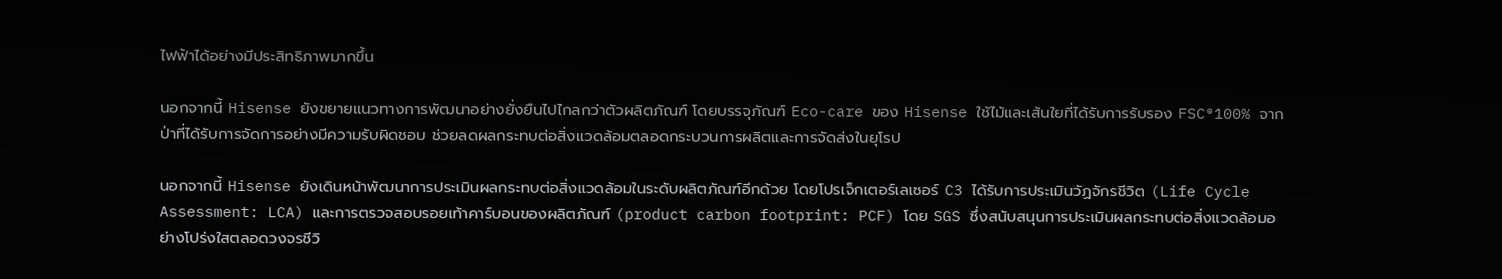ไฟฟ้าได้อย่างมีประสิทธิภาพมากขึ้น

นอกจากนี้ Hisense ยังขยายแนวทางการพัฒนาอย่างยั่งยืนไปไกลกว่าตัวผลิตภัณฑ์ โดยบรรจุภัณฑ์ Eco-care ของ Hisense ใช้ไม้และเส้นใยที่ได้รับการรับรอง FSC®100% จากป่าที่ได้รับการจัดการอย่างมีความรับผิดชอบ ช่วยลดผลกระทบต่อสิ่งแวดล้อมตลอดกระบวนการผลิตและการจัดส่งในยุโรป

นอกจากนี้ Hisense ยังเดินหน้าพัฒนาการประเมินผลกระทบต่อสิ่งแวดล้อมในระดับผลิตภัณฑ์อีกด้วย โดยโปรเจ็กเตอร์เลเซอร์ C3 ได้รับการประเมินวัฏจักรชีวิต (Life Cycle Assessment: LCA) และการตรวจสอบรอยเท้าคาร์บอนของผลิตภัณฑ์ (product carbon footprint: PCF) โดย SGS ซึ่งสนับสนุนการประเมินผลกระทบต่อสิ่งแวดล้อมอย่างโปร่งใสตลอดวงจรชีวิ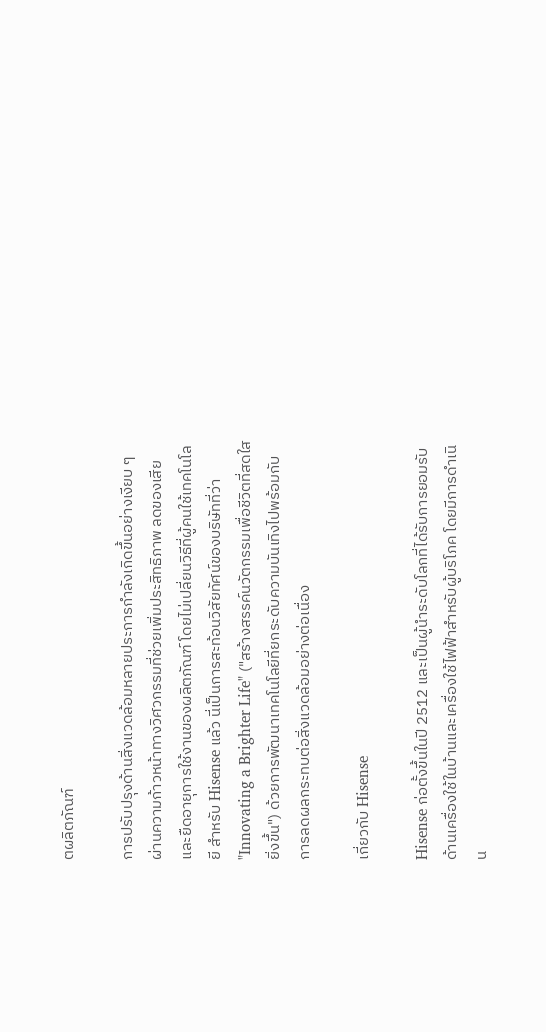ตผลิตภัณฑ์

การปรับปรุงด้านสิ่งแวดล้อมหลายประการกำลังเกิดขึ้นอย่างเงียบ ๆ ผ่านความก้าวหน้าทางวิศวกรรมที่ช่วยเพิ่มประสิทธิภาพ ลดของเสีย และยืดอายุการใช้งานของผลิตภัณฑ์ โดยไม่เปลี่ยนวิธีที่ผู้คนใช้เทคโนโลยี สำหรับ Hisense แล้ว นี่เป็นการสะท้อนวิสัยทัศน์ของบริษัทที่ว่า "Innovating a Brighter Life" ("สร้างสรรค์นวัตกรรมเพื่อชีวิตที่สดใสยิ่งขึ้น") ด้วยการพัฒนาเทคโนโลยีที่ยกระดับความบันเทิงไปพร้อมกับการลดผลกระทบต่อสิ่งแวดล้อมอย่างต่อเนื่อง

เกี่ยวกับ Hisense

Hisense ก่อตั้งขึ้นในปี 2512 และเป็นผู้นำระดับโลกที่ได้รับการยอมรับด้านเครื่องใช้ในบ้านและเครื่องใช้ไฟฟ้าสำหรับผู้บริโภค โดยมีการดำเนิน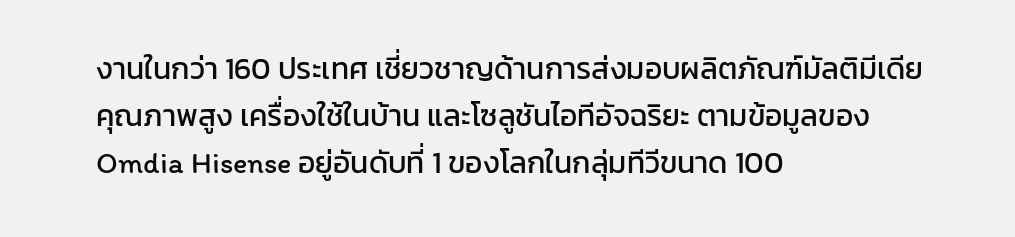งานในกว่า 160 ประเทศ เชี่ยวชาญด้านการส่งมอบผลิตภัณฑ์มัลติมีเดียคุณภาพสูง เครื่องใช้ในบ้าน และโซลูชันไอทีอัจฉริยะ ตามข้อมูลของ Omdia Hisense อยู่อันดับที่ 1 ของโลกในกลุ่มทีวีขนาด 100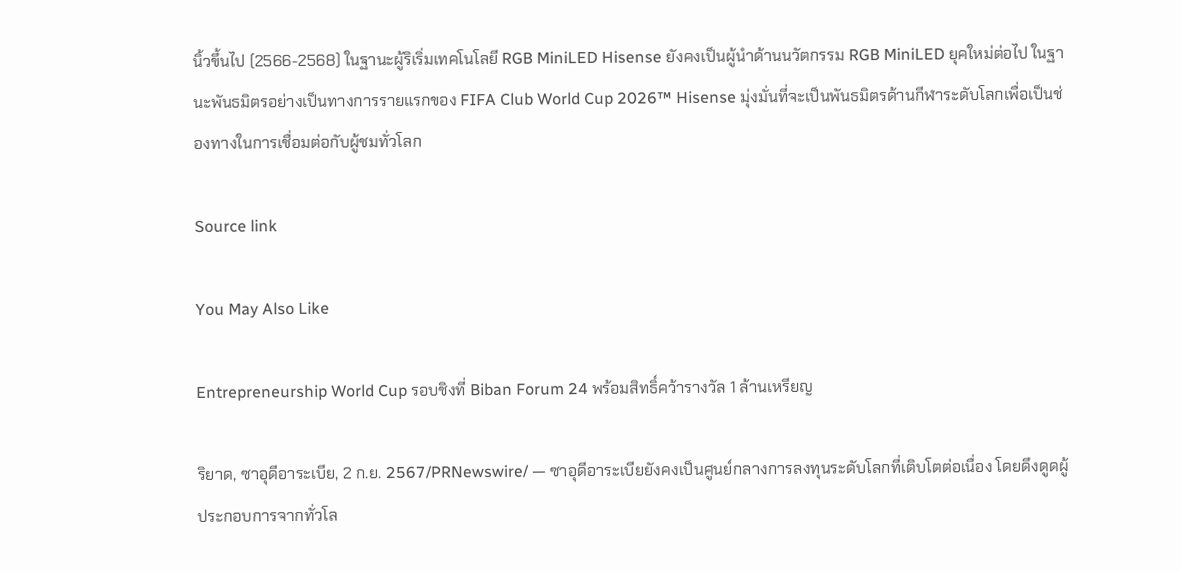นิ้วขึ้นไป (2566-2568) ในฐานะผู้ริเริ่มเทคโนโลยี RGB MiniLED Hisense ยังคงเป็นผู้นำด้านนวัตกรรม RGB MiniLED ยุคใหม่ต่อไป ในฐานะพันธมิตรอย่างเป็นทางการรายแรกของ FIFA Club World Cup 2026™ Hisense มุ่งมั่นที่จะเป็นพันธมิตรด้านกีฬาระดับโลกเพื่อเป็นช่องทางในการเชื่อมต่อกับผู้ชมทั่วโลก

Source link

You May Also Like

Entrepreneurship World Cup รอบชิงที่ Biban Forum 24 พร้อมสิทธิ์คว้ารางวัล 1 ล้านเหรียญ

ริยาด, ซาอุดีอาระเบีย, 2 ก.ย. 2567/PRNewswire/ — ซาอุดีอาระเบียยังคงเป็นศูนย์กลางการลงทุนระดับโลกที่เติบโตต่อเนื่อง โดยดึงดูดผู้ประกอบการจากทั่วโล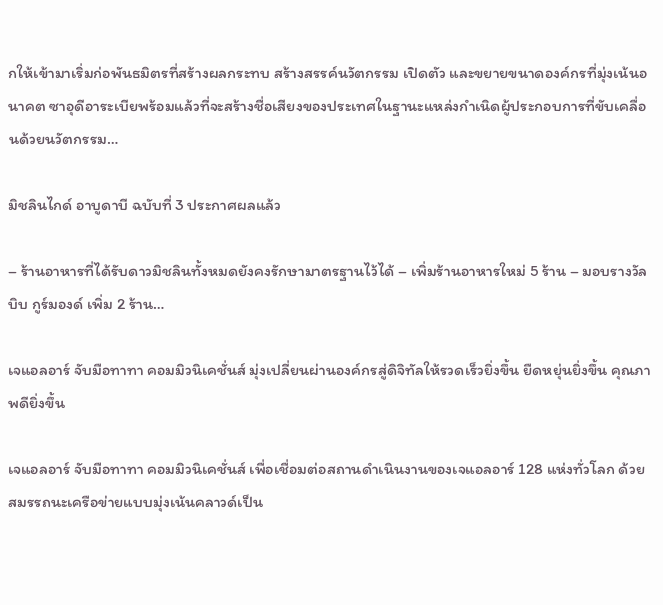กให้เข้ามาเริ่มก่อพันธมิตรที่สร้างผลกระทบ สร้างสรรค์นวัตกรรม เปิดตัว และขยายขนาดองค์กรที่มุ่งเน้นอนาคต ซาอุดีอาระเบียพร้อมแล้วที่จะสร้างชื่อเสียงของประเทศในฐานะแหล่งกำเนิดผู้ประกอบการที่ขับเคลื่อนด้วยนวัตกรรม…

มิชลินไกด์ อาบูดาบี ฉบับที่ 3 ประกาศผลแล้ว

– ร้านอาหารที่ได้รับดาวมิชลินทั้งหมดยังคงรักษามาตรฐานไว้ได้ – เพิ่มร้านอาหารใหม่ 5 ร้าน – มอบรางวัลบิบ กูร์มองด์ เพิ่ม 2 ร้าน…

เจแอลอาร์ จับมือทาทา คอมมิวนิเคชั่นส์ มุ่งเปลี่ยนผ่านองค์กรสู่ดิจิทัลให้รวดเร็วยิ่งขึ้น ยืดหยุ่นยิ่งขึ้น คุณภาพดียิ่งขึ้น

เจแอลอาร์ จับมือทาทา คอมมิวนิเคชั่นส์ เพื่อเชื่อมต่อสถานดำเนินงานของเจแอลอาร์ 128 แห่งทั่วโลก ด้วยสมรรถนะเครือข่ายแบบมุ่งเน้นคลาวด์เป็น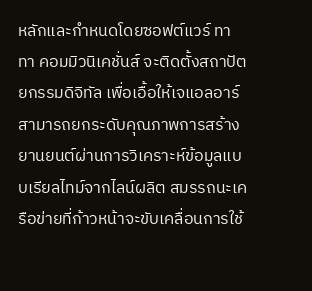หลักและกำหนดโดยซอฟต์แวร์ ทาทา คอมมิวนิเคชั่นส์ จะติดตั้งสถาปัตยกรรมดิจิทัล เพื่อเอื้อให้เจแอลอาร์สามารถยกระดับคุณภาพการสร้างยานยนต์ผ่านการวิเคราะห์ข้อมูลแบบเรียลไทม์จากไลน์ผลิต สมรรถนะเครือข่ายที่ก้าวหน้าจะขับเคลื่อนการใช้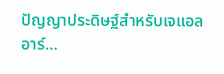ปัญญาประดิษฐ์สำหรับเจแอลอาร์…